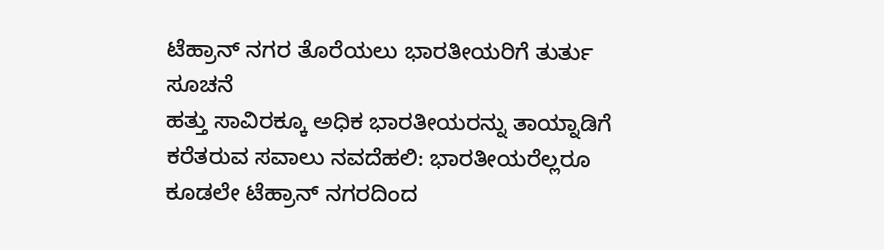ಟೆಹ್ರಾನ್ ನಗರ ತೊರೆಯಲು ಭಾರತೀಯರಿಗೆ ತುರ್ತು ಸೂಚನೆ
ಹತ್ತು ಸಾವಿರಕ್ಕೂ ಅಧಿಕ ಭಾರತೀಯರನ್ನು ತಾಯ್ನಾಡಿಗೆ ಕರೆತರುವ ಸವಾಲು ನವದೆಹಲಿ: ಭಾರತೀಯರೆಲ್ಲರೂ ಕೂಡಲೇ ಟೆಹ್ರಾನ್ ನಗರದಿಂದ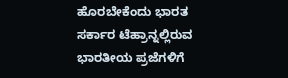ಹೊರಬೇಕೆಂದು ಭಾರತ ಸರ್ಕಾರ ಟೆಹ್ರಾನ್ನಲ್ಲಿರುವ ಭಾರತೀಯ ಪ್ರಜೆಗಳಿಗೆ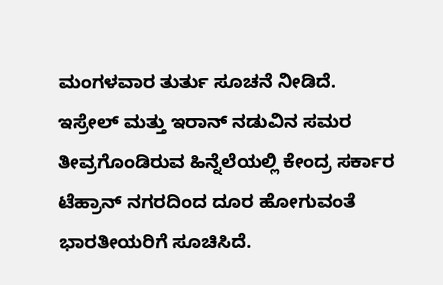ಮಂಗಳವಾರ ತುರ್ತು ಸೂಚನೆ ನೀಡಿದೆ. ಇಸ್ರೇಲ್ ಮತ್ತು ಇರಾನ್ ನಡುವಿನ ಸಮರ ತೀವ್ರಗೊಂಡಿರುವ ಹಿನ್ನೆಲೆಯಲ್ಲಿ ಕೇಂದ್ರ ಸರ್ಕಾರ ಟೆಹ್ರಾನ್ ನಗರದಿಂದ ದೂರ ಹೋಗುವಂತೆ ಭಾರತೀಯರಿಗೆ ಸೂಚಿಸಿದೆ.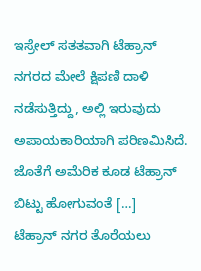ಇಸ್ರೇಲ್ ಸತತವಾಗಿ ಟೆಹ್ರಾನ್ ನಗರದ ಮೇಲೆ ಕ್ಷಿಪಣಿ ದಾಳಿ ನಡೆಸುತ್ತಿದ್ದು, ಅಲ್ಲಿ ಇರುವುದು ಅಪಾಯಕಾರಿಯಾಗಿ ಪರಿಣಮಿಸಿದೆ. ಜೊತೆಗೆ ಅಮೆರಿಕ ಕೂಡ ಟೆಹ್ರಾನ್ ಬಿಟ್ಟು ಹೋಗುವಂತೆ […]
ಟೆಹ್ರಾನ್ ನಗರ ತೊರೆಯಲು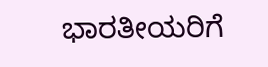ಭಾರತೀಯರಿಗೆ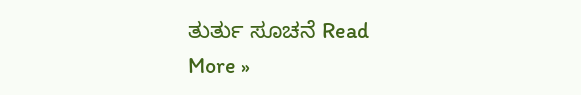ತುರ್ತು ಸೂಚನೆ Read More »